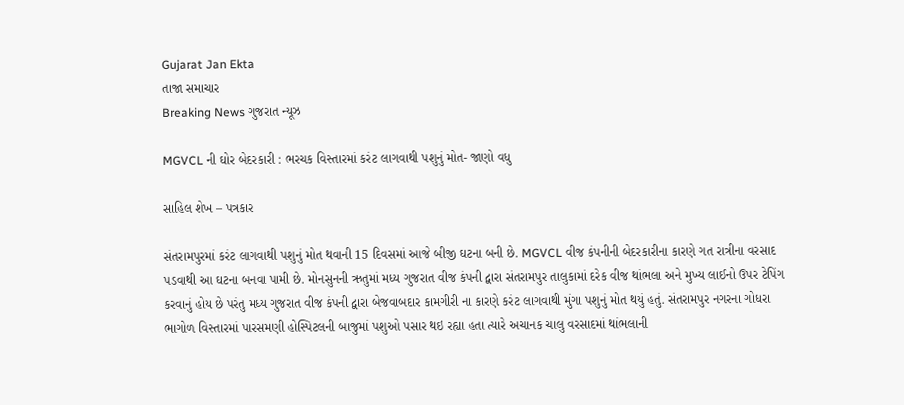Gujarat Jan Ekta
તાજા સમાચાર
Breaking News ગુજરાત ન્યૂઝ

MGVCL ની ઘોર બેદરકારી : ભરચક વિસ્તારમાં કરંટ લાગવાથી પશુનું મોત- જાણો વધુ

સાહિલ શેખ – પત્રકાર

સંતરામપુરમાં કરંટ લાગવાથી પશુનું મોત થવાની 15 દિવસમાં આજે બીજી ઘટના બની છે. MGVCL વીજ કંપનીની બેદરકારીના કારણે ગત રાત્રીના વરસાદ પડવાથી આ ઘટના બનવા પામી છે. મોનસુનની ઋતુમાં મધ્ય ગુજરાત વીજ કંપની દ્વારા સંતરામપુર તાલુકામાં દરેક વીજ થાંભલા અને મુખ્ય લાઈનો ઉપર ટેપિંગ કરવાનું હોય છે પરંતુ મધ્ય ગુજરાત વીજ કંપની દ્વારા બેજવાબદાર કામગીરી ના કારણે કરંટ લાગવાથી મુંગા પશુનું મોત થયું હતું. સંતરામપુર નગરના ગોધરા ભાગોળ વિસ્તારમાં પારસમણી હોસ્પિટલની બાજુમાં પશુઓ પસાર થઇ રહ્યા હતા ત્યારે અચાનક ચાલુ વરસાદમાં થાંભલાની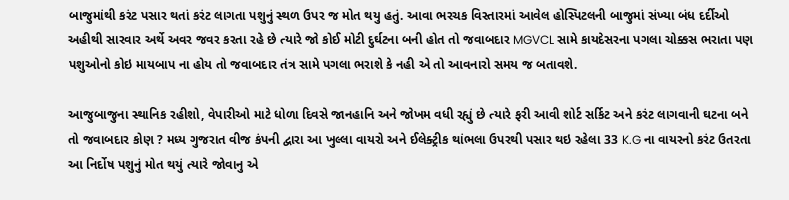બાજુમાંથી કરંટ પસાર થતાં કરંટ લાગતા પશુનું સ્થળ ઉપર જ મોત થયુ હતું. આવા ભરચક વિસ્તારમાં આવેલ હોસ્પિટલની બાજુમાં સંખ્યા બંધ દર્દીઓ અહીથી સારવાર અર્થે અવર જવર કરતા રહે છે ત્યારે જો કોઈ મોટી દુર્ઘટના બની હોત તો જવાબદાર MGVCL સામે કાયદેસરના પગલા ચોક્કસ ભરાતા પણ પશુઓનો કોઇ માયબાપ ના હોય તો જવાબદાર તંત્ર સામે પગલા ભરાશે કે નહી એ તો આવનારો સમય જ બતાવશે.

આજુબાજુના સ્થાનિક રહીશો, વેપારીઓ માટે ધોળા દિવસે જાનહાનિ અને જોખમ વધી રહ્યું છે ત્યારે ફરી આવી શોર્ટ સર્કિટ અને કરંટ લાગવાની ઘટના બને તો જવાબદાર કોણ ? મધ્ય ગુજરાત વીજ કંપની દ્વારા આ ખુલ્લા વાયરો અને ઈલેક્ટ્રીક થાંભલા ઉપરથી પસાર થઇ રહેલા 33 K.G ના વાયરનો કરંટ ઉતરતા આ નિર્દોષ પશુનું મોત થયું ત્યારે જોવાનુ એ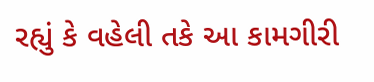રહ્યું કે વહેલી તકે આ કામગીરી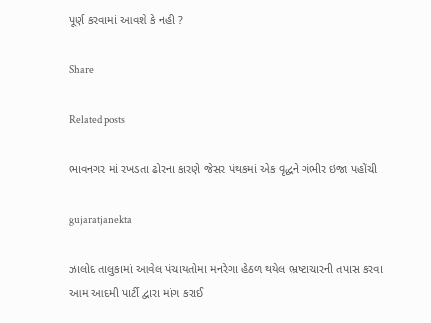પૂર્ણ કરવામાં આવશે કે નહી ?

Share

Related posts

ભાવનગર માં રખડતા ઢોરના કારણે જેસર પંથકમાં એક વૃદ્ધને ગંભીર ઇજા પહોંચી

gujaratjanekta

ઝાલોદ તાલુકામાં આવેલ પંચાયતોમા મનરેગા હેઠળ થયેલ ભ્રષ્ટાચારની તપાસ કરવા આમ આદમી પાર્ટી દ્વારા માંગ કરાઈ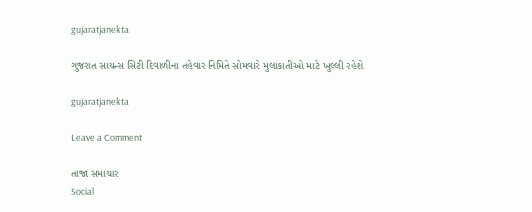gujaratjanekta

ગુજરાત સાયન્સ સિટી દિવાળીના તહેવાર નિમિતે સોમવારે મુલાકાતીઓ માટે ખુલ્લી રહેશે

gujaratjanekta

Leave a Comment

તાજા સમાચાર
Social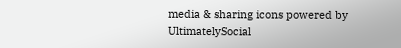media & sharing icons powered by UltimatelySocial